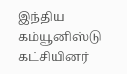இந்திய கம்யூனிஸ்டு கட்சியினர்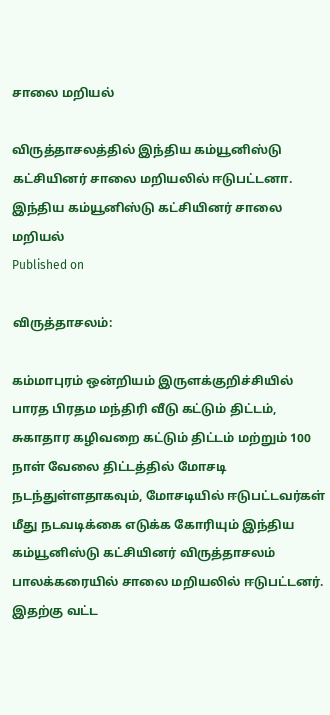சாலை மறியல்

விருத்தாசலத்தில் இந்திய கம்யூனிஸ்டு கட்சியினர் சாலை மறியலில் ஈடுபட்டனா.
இந்திய கம்யூனிஸ்டு கட்சியினர் சாலை மறியல்
Published on

விருத்தாசலம்:

கம்மாபுரம் ஒன்றியம் இருளக்குறிச்சியில் பாரத பிரதம மந்திரி வீடு கட்டும் திட்டம், சுகாதார கழிவறை கட்டும் திட்டம் மற்றும் 100 நாள் வேலை திட்டத்தில் மோசடி நடந்துள்ளதாகவும், மோசடியில் ஈடுபட்டவர்கள் மீது நடவடிக்கை எடுக்க கோரியும் இந்திய கம்யூனிஸ்டு கட்சியினர் விருத்தாசலம் பாலக்கரையில் சாலை மறியலில் ஈடுபட்டனர். இதற்கு வட்ட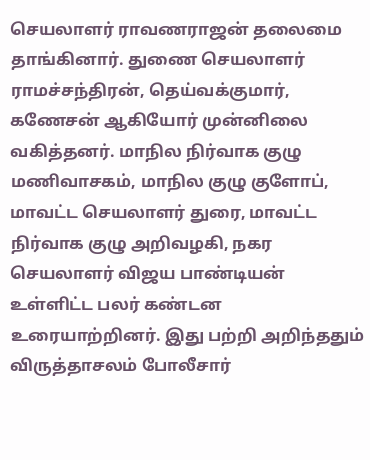செயலாளர் ராவணராஜன் தலைமை தாங்கினார். துணை செயலாளர் ராமச்சந்திரன், தெய்வக்குமார், கணேசன் ஆகியோர் முன்னிலை வகித்தனர். மாநில நிர்வாக குழு மணிவாசகம், மாநில குழு குளோப், மாவட்ட செயலாளர் துரை, மாவட்ட நிர்வாக குழு அறிவழகி, நகர செயலாளர் விஜய பாண்டியன் உள்ளிட்ட பலர் கண்டன உரையாற்றினர். இது பற்றி அறிந்ததும் விருத்தாசலம் போலீசார்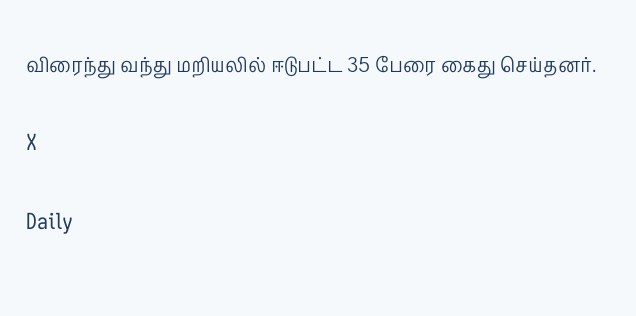விரைந்து வந்து மறியலில் ஈடுபட்ட 35 பேரை கைது செய்தனர்.

X

Daily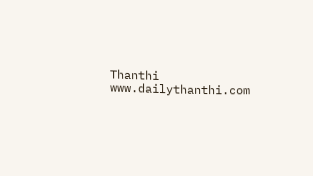Thanthi
www.dailythanthi.com